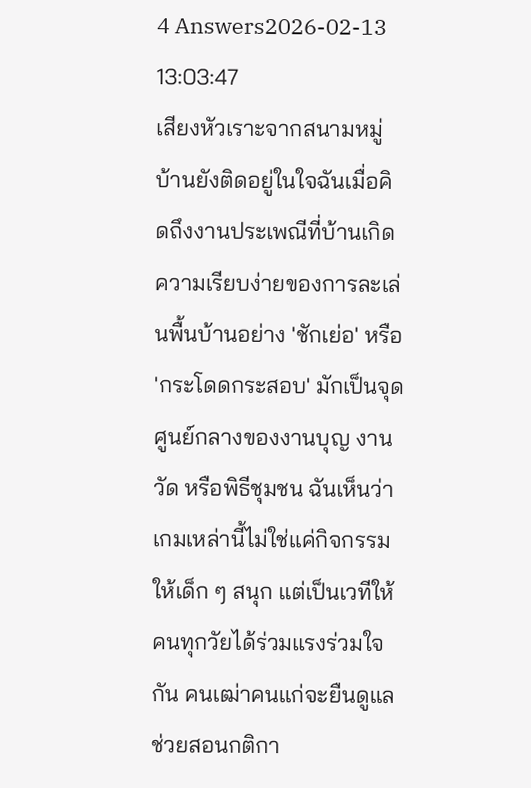4 Answers2026-02-13 13:03:47
เสียงหัวเราะจากสนามหมู่บ้านยังติดอยู่ในใจฉันเมื่อคิดถึงงานประเพณีที่บ้านเกิด
ความเรียบง่ายของการละเล่นพื้นบ้านอย่าง 'ชักเย่อ' หรือ 'กระโดดกระสอบ' มักเป็นจุดศูนย์กลางของงานบุญ งานวัด หรือพิธีชุมชน ฉันเห็นว่าเกมเหล่านี้ไม่ใช่แค่กิจกรรมให้เด็ก ๆ สนุก แต่เป็นเวทีให้คนทุกวัยได้ร่วมแรงร่วมใจกัน คนเฒ่าคนแก่จะยืนดูแล ช่วยสอนกติกา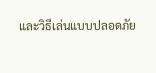และวิธีเล่นแบบปลอดภัย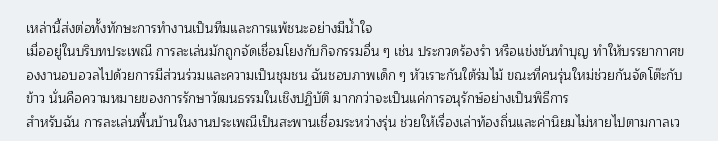เหล่านี้ส่งต่อทั้งทักษะการทำงานเป็นทีมและการแพ้ชนะอย่างมีน้ำใจ
เมื่ออยู่ในบริบทประเพณี การละเล่นมักถูกจัดเชื่อมโยงกับกิจกรรมอื่น ๆ เช่น ประกวดร้องรำ หรือแข่งขันทำบุญ ทำให้บรรยากาศของงานอบอวลไปด้วยการมีส่วนร่วมและความเป็นชุมชน ฉันชอบภาพเด็ก ๆ หัวเราะกันใต้ร่มไม้ ขณะที่คนรุ่นใหม่ช่วยกันจัดโต๊ะกับข้าว นั่นคือความหมายของการรักษาวัฒนธรรมในเชิงปฏิบัติ มากกว่าจะเป็นแค่การอนุรักษ์อย่างเป็นพิธีการ
สำหรับฉัน การละเล่นพื้นบ้านในงานประเพณีเป็นสะพานเชื่อมระหว่างรุ่น ช่วยให้เรื่องเล่าท้องถิ่นและค่านิยมไม่หายไปตามกาลเว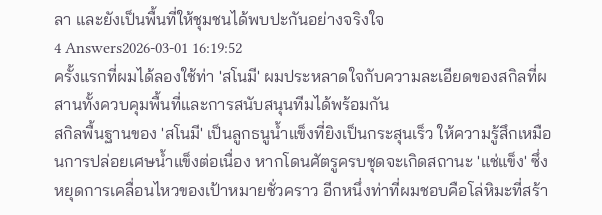ลา และยังเป็นพื้นที่ให้ชุมชนได้พบปะกันอย่างจริงใจ
4 Answers2026-03-01 16:19:52
ครั้งแรกที่ผมได้ลองใช้ท่า 'สโนมี' ผมประหลาดใจกับความละเอียดของสกิลที่ผสานทั้งควบคุมพื้นที่และการสนับสนุนทีมได้พร้อมกัน
สกิลพื้นฐานของ 'สโนมี' เป็นลูกธนูน้ำแข็งที่ยิงเป็นกระสุนเร็ว ให้ความรู้สึกเหมือนการปล่อยเศษน้ำแข็งต่อเนื่อง หากโดนศัตรูครบชุดจะเกิดสถานะ 'แช่แข็ง' ซึ่งหยุดการเคลื่อนไหวของเป้าหมายชั่วคราว อีกหนึ่งท่าที่ผมชอบคือโล่หิมะที่สร้า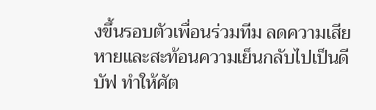งขึ้นรอบตัวเพื่อนร่วมทีม ลดความเสียหายและสะท้อนความเย็นกลับไปเป็นดีบัฟ ทำให้ศัต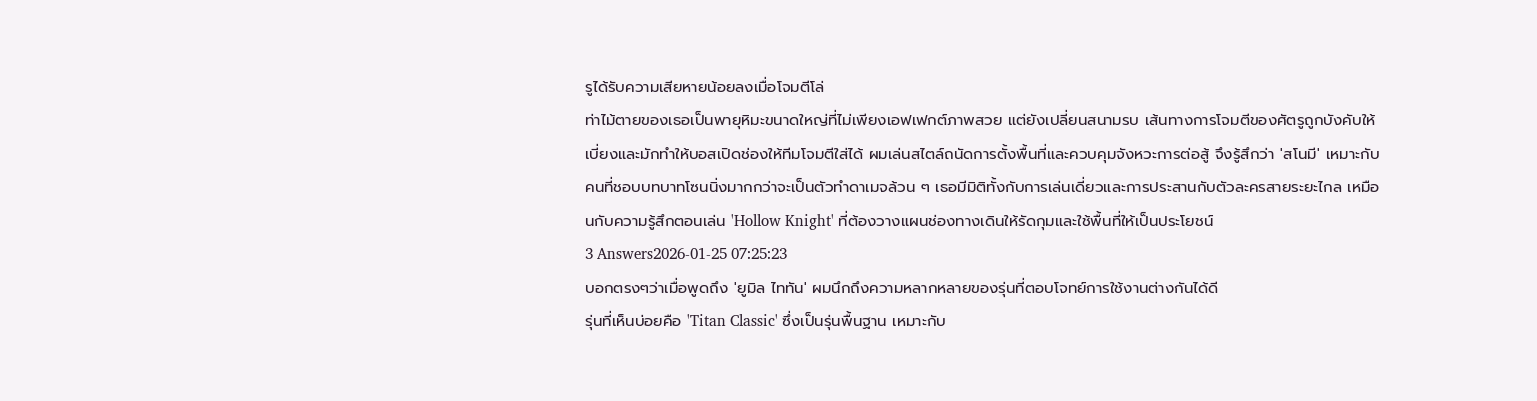รูได้รับความเสียหายน้อยลงเมื่อโจมตีโล่
ท่าไม้ตายของเธอเป็นพายุหิมะขนาดใหญ่ที่ไม่เพียงเอฟเฟกต์ภาพสวย แต่ยังเปลี่ยนสนามรบ เส้นทางการโจมตีของศัตรูถูกบังคับให้เบี่ยงและมักทำให้บอสเปิดช่องให้ทีมโจมตีใส่ได้ ผมเล่นสไตล์ถนัดการตั้งพื้นที่และควบคุมจังหวะการต่อสู้ จึงรู้สึกว่า 'สโนมี' เหมาะกับคนที่ชอบบทบาทโซนนิ่งมากกว่าจะเป็นตัวทำดาเมจล้วน ๆ เธอมีมิติทั้งกับการเล่นเดี่ยวและการประสานกับตัวละครสายระยะไกล เหมือนกับความรู้สึกตอนเล่น 'Hollow Knight' ที่ต้องวางแผนช่องทางเดินให้รัดกุมและใช้พื้นที่ให้เป็นประโยชน์
3 Answers2026-01-25 07:25:23
บอกตรงๆว่าเมื่อพูดถึง 'ยูมิล ไททัน' ผมนึกถึงความหลากหลายของรุ่นที่ตอบโจทย์การใช้งานต่างกันได้ดี
รุ่นที่เห็นบ่อยคือ 'Titan Classic' ซึ่งเป็นรุ่นพื้นฐาน เหมาะกับ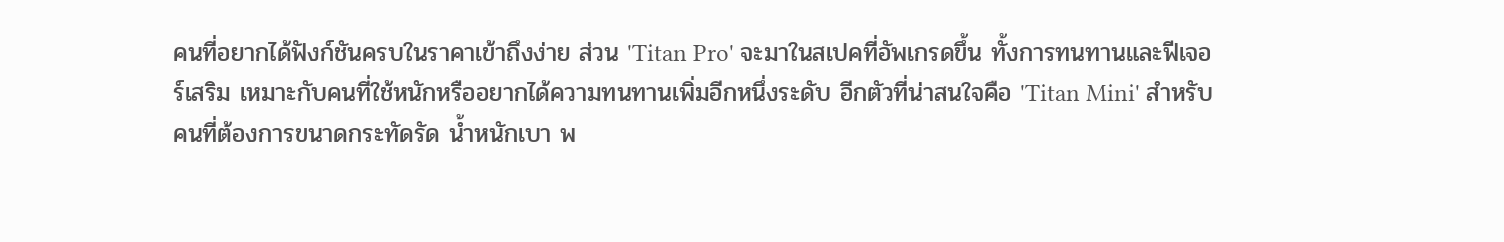คนที่อยากได้ฟังก์ชันครบในราคาเข้าถึงง่าย ส่วน 'Titan Pro' จะมาในสเปคที่อัพเกรดขึ้น ทั้งการทนทานและฟีเจอร์เสริม เหมาะกับคนที่ใช้หนักหรืออยากได้ความทนทานเพิ่มอีกหนึ่งระดับ อีกตัวที่น่าสนใจคือ 'Titan Mini' สำหรับคนที่ต้องการขนาดกระทัดรัด น้ำหนักเบา พ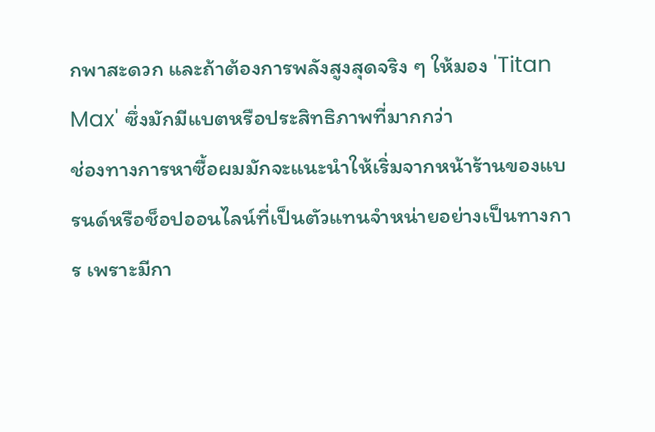กพาสะดวก และถ้าต้องการพลังสูงสุดจริง ๆ ให้มอง 'Titan Max' ซึ่งมักมีแบตหรือประสิทธิภาพที่มากกว่า
ช่องทางการหาซื้อผมมักจะแนะนำให้เริ่มจากหน้าร้านของแบรนด์หรือช็อปออนไลน์ที่เป็นตัวแทนจำหน่ายอย่างเป็นทางการ เพราะมีกา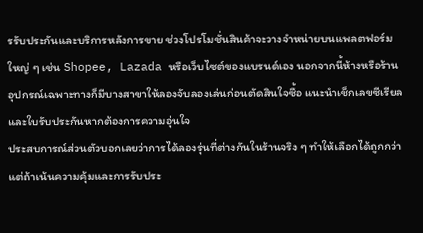รรับประกันและบริการหลังการขาย ช่วงโปรโมชั่นสินค้าจะวางจำหน่ายบนแพลตฟอร์มใหญ่ ๆ เช่น Shopee, Lazada หรือเว็บไซต์ของแบรนด์เอง นอกจากนี้ห้างหรือร้านอุปกรณ์เฉพาะทางก็มีบางสาขาให้ลองจับลองเล่นก่อนตัดสินใจซื้อ แนะนำเช็กเลขซีเรียลและใบรับประกันหากต้องการความอุ่นใจ
ประสบการณ์ส่วนตัวบอกเลยว่าการได้ลองรุ่นที่ต่างกันในร้านจริง ๆ ทำให้เลือกได้ถูกกว่า แต่ถ้าเน้นความคุ้มและการรับประ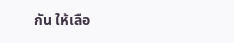กัน ให้เลือ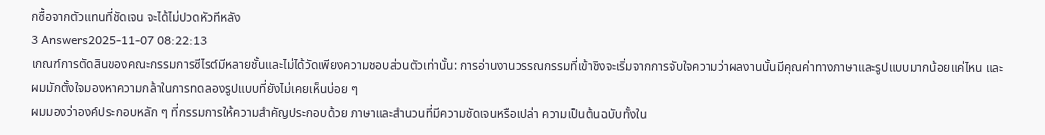กซื้อจากตัวแทนที่ชัดเจน จะได้ไม่ปวดหัวทีหลัง
3 Answers2025-11-07 08:22:13
เกณฑ์การตัดสินของคณะกรรมการซีไรต์มีหลายชั้นและไม่ได้วัดเพียงความชอบส่วนตัวเท่านั้น: การอ่านงานวรรณกรรมที่เข้าชิงจะเริ่มจากการจับใจความว่าผลงานนั้นมีคุณค่าทางภาษาและรูปแบบมากน้อยแค่ไหน และผมมักตั้งใจมองหาความกล้าในการทดลองรูปแบบที่ยังไม่เคยเห็นบ่อย ๆ
ผมมองว่าองค์ประกอบหลัก ๆ ที่กรรมการให้ความสำคัญประกอบด้วย ภาษาและสำนวนที่มีความชัดเจนหรือเปล่า ความเป็นต้นฉบับทั้งใน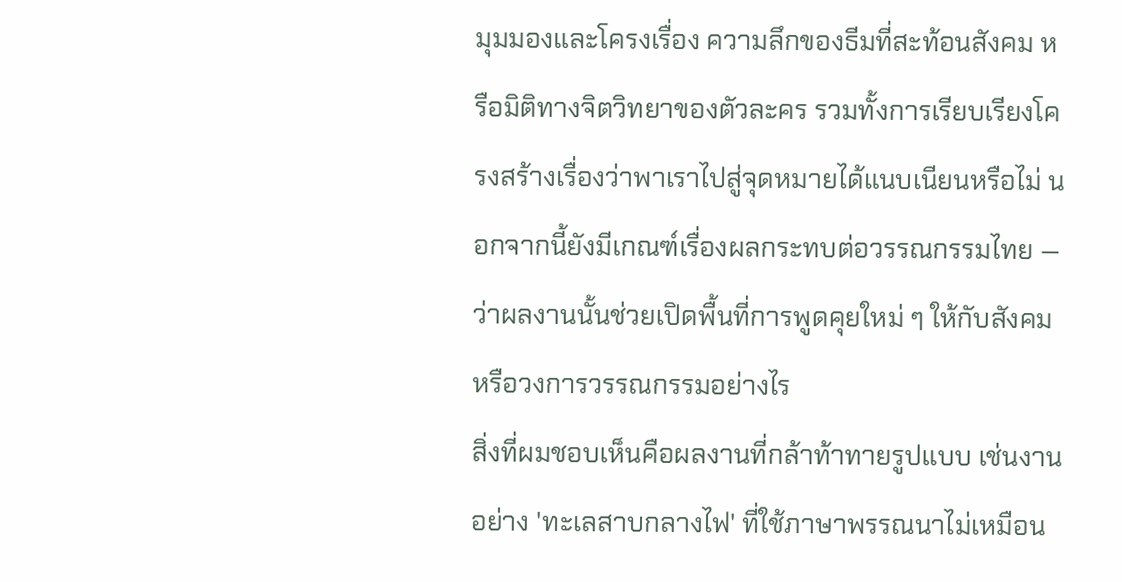มุมมองและโครงเรื่อง ความลึกของธีมที่สะท้อนสังคม หรือมิติทางจิตวิทยาของตัวละคร รวมทั้งการเรียบเรียงโครงสร้างเรื่องว่าพาเราไปสู่จุดหมายได้แนบเนียนหรือไม่ นอกจากนี้ยังมีเกณฑ์เรื่องผลกระทบต่อวรรณกรรมไทย — ว่าผลงานนั้นช่วยเปิดพื้นที่การพูดคุยใหม่ ๆ ให้กับสังคมหรือวงการวรรณกรรมอย่างไร
สิ่งที่ผมชอบเห็นคือผลงานที่กล้าท้าทายรูปแบบ เช่นงานอย่าง 'ทะเลสาบกลางไฟ' ที่ใช้ภาษาพรรณนาไม่เหมือน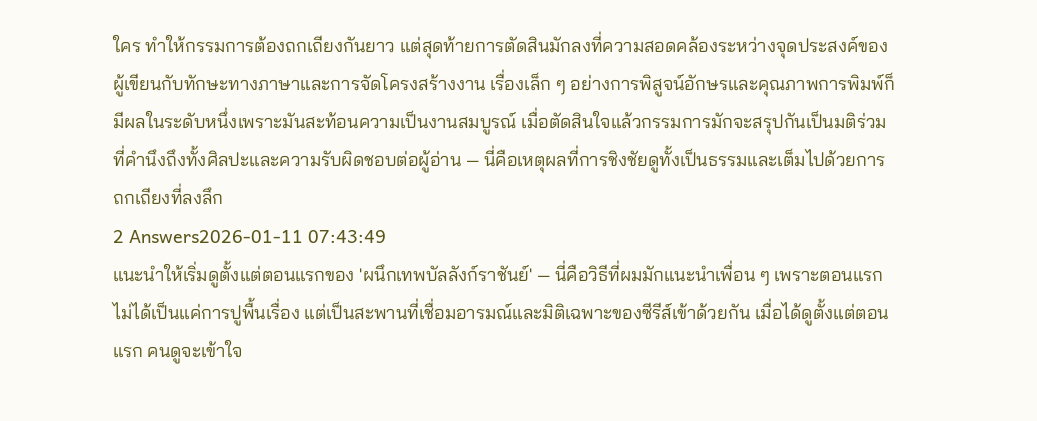ใคร ทำให้กรรมการต้องถกเถียงกันยาว แต่สุดท้ายการตัดสินมักลงที่ความสอดคล้องระหว่างจุดประสงค์ของผู้เขียนกับทักษะทางภาษาและการจัดโครงสร้างงาน เรื่องเล็ก ๆ อย่างการพิสูจน์อักษรและคุณภาพการพิมพ์ก็มีผลในระดับหนึ่งเพราะมันสะท้อนความเป็นงานสมบูรณ์ เมื่อตัดสินใจแล้วกรรมการมักจะสรุปกันเป็นมติร่วมที่คำนึงถึงทั้งศิลปะและความรับผิดชอบต่อผู้อ่าน — นี่คือเหตุผลที่การชิงชัยดูทั้งเป็นธรรมและเต็มไปด้วยการถกเถียงที่ลงลึก
2 Answers2026-01-11 07:43:49
แนะนำให้เริ่มดูตั้งแต่ตอนแรกของ 'ผนึกเทพบัลลังก์ราชันย์' — นี่คือวิธีที่ผมมักแนะนำเพื่อน ๆ เพราะตอนแรกไม่ได้เป็นแค่การปูพื้นเรื่อง แต่เป็นสะพานที่เชื่อมอารมณ์และมิติเฉพาะของซีรีส์เข้าด้วยกัน เมื่อได้ดูตั้งแต่ตอนแรก คนดูจะเข้าใจ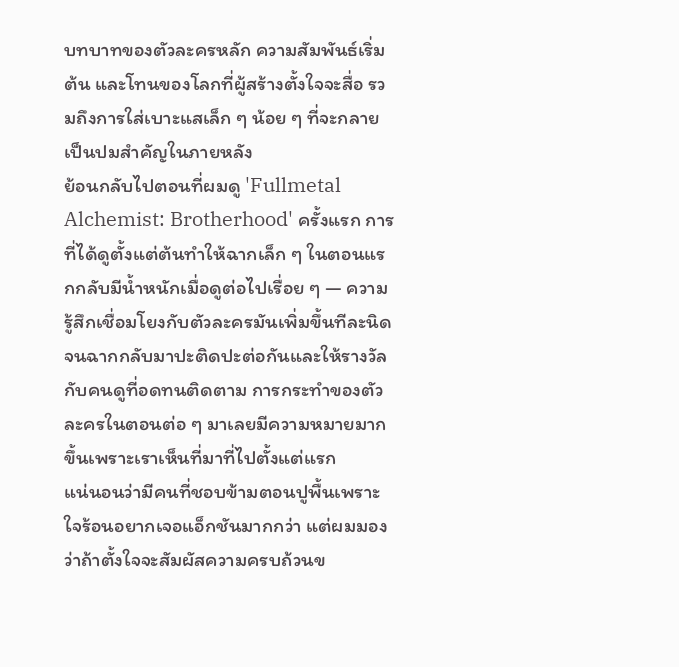บทบาทของตัวละครหลัก ความสัมพันธ์เริ่มต้น และโทนของโลกที่ผู้สร้างตั้งใจจะสื่อ รวมถึงการใส่เบาะแสเล็ก ๆ น้อย ๆ ที่จะกลายเป็นปมสำคัญในภายหลัง
ย้อนกลับไปตอนที่ผมดู 'Fullmetal Alchemist: Brotherhood' ครั้งแรก การที่ได้ดูตั้งแต่ต้นทำให้ฉากเล็ก ๆ ในตอนแรกกลับมีน้ำหนักเมื่อดูต่อไปเรื่อย ๆ — ความรู้สึกเชื่อมโยงกับตัวละครมันเพิ่มขึ้นทีละนิด จนฉากกลับมาปะติดปะต่อกันและให้รางวัลกับคนดูที่อดทนติดตาม การกระทำของตัวละครในตอนต่อ ๆ มาเลยมีความหมายมากขึ้นเพราะเราเห็นที่มาที่ไปตั้งแต่แรก
แน่นอนว่ามีคนที่ชอบข้ามตอนปูพื้นเพราะใจร้อนอยากเจอแอ็กชันมากกว่า แต่ผมมองว่าถ้าตั้งใจจะสัมผัสความครบถ้วนข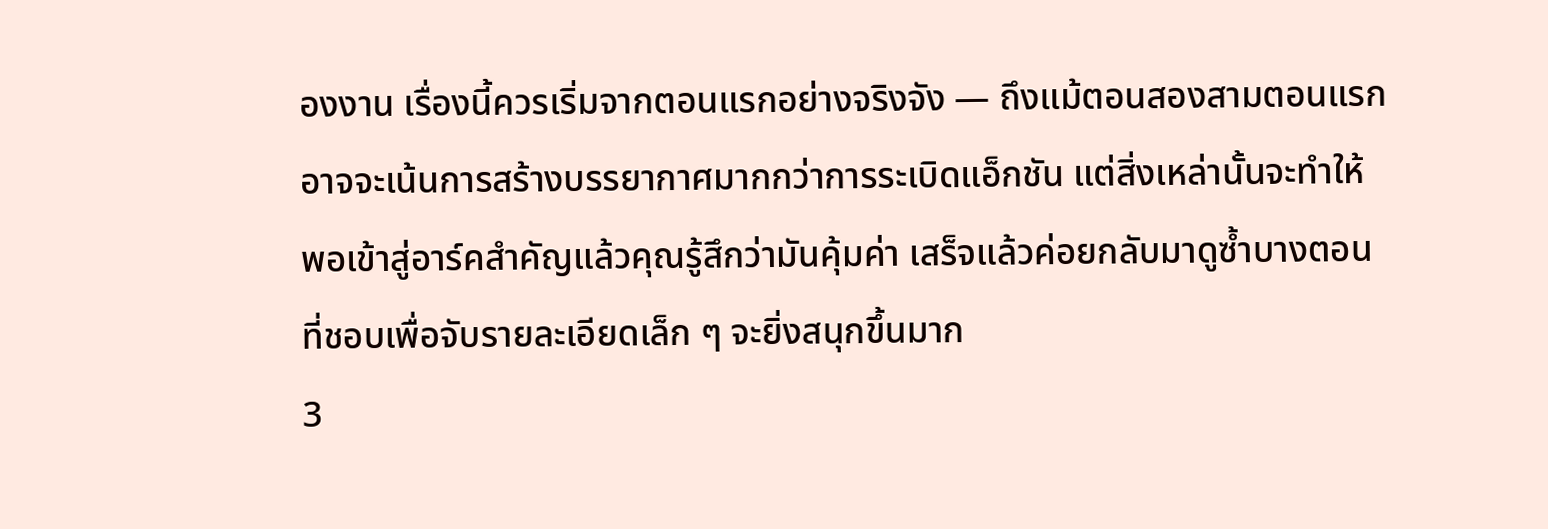องงาน เรื่องนี้ควรเริ่มจากตอนแรกอย่างจริงจัง — ถึงแม้ตอนสองสามตอนแรกอาจจะเน้นการสร้างบรรยากาศมากกว่าการระเบิดแอ็กชัน แต่สิ่งเหล่านั้นจะทำให้พอเข้าสู่อาร์คสำคัญแล้วคุณรู้สึกว่ามันคุ้มค่า เสร็จแล้วค่อยกลับมาดูซ้ำบางตอนที่ชอบเพื่อจับรายละเอียดเล็ก ๆ จะยิ่งสนุกขึ้นมาก
3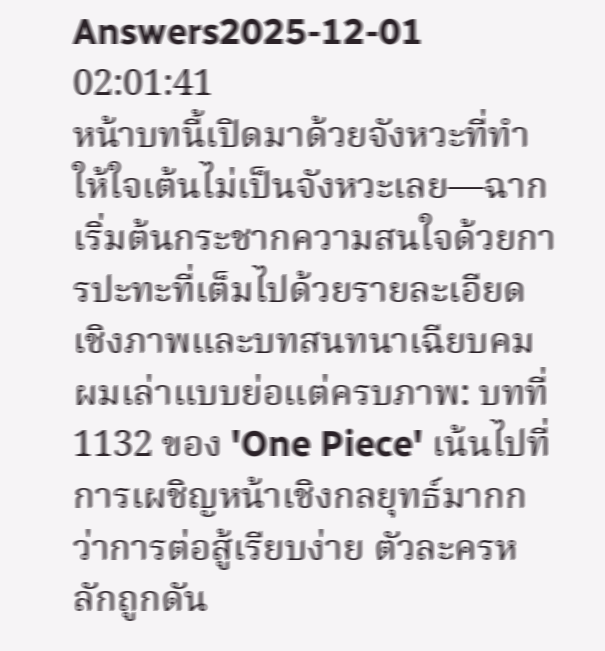Answers2025-12-01 02:01:41
หน้าบทนี้เปิดมาด้วยจังหวะที่ทำให้ใจเต้นไม่เป็นจังหวะเลย—ฉากเริ่มต้นกระชากความสนใจด้วยการปะทะที่เต็มไปด้วยรายละเอียดเชิงภาพและบทสนทนาเฉียบคม ผมเล่าแบบย่อแต่ครบภาพ: บทที่ 1132 ของ 'One Piece' เน้นไปที่การเผชิญหน้าเชิงกลยุทธ์มากกว่าการต่อสู้เรียบง่าย ตัวละครหลักถูกดัน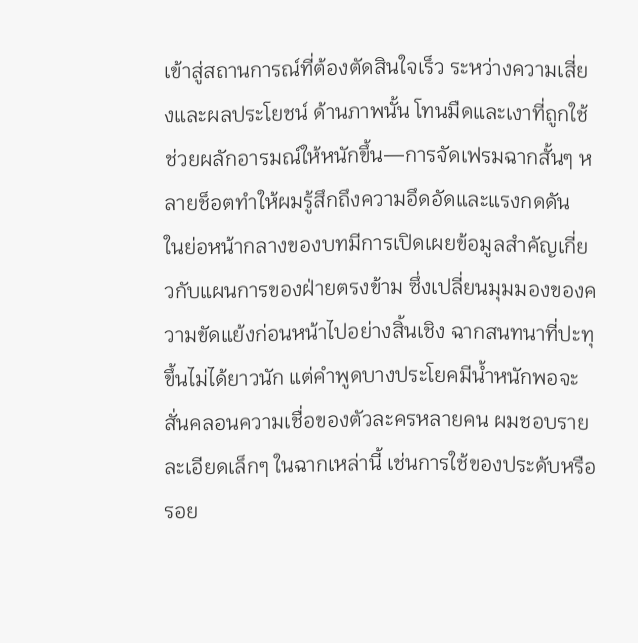เข้าสู่สถานการณ์ที่ต้องตัดสินใจเร็ว ระหว่างความเสี่ยงและผลประโยชน์ ด้านภาพนั้น โทนมืดและเงาที่ถูกใช้ช่วยผลักอารมณ์ให้หนักขึ้น—การจัดเฟรมฉากสั้นๆ หลายช็อตทำให้ผมรู้สึกถึงความอึดอัดและแรงกดดัน
ในย่อหน้ากลางของบทมีการเปิดเผยข้อมูลสำคัญเกี่ยวกับแผนการของฝ่ายตรงข้าม ซึ่งเปลี่ยนมุมมองของความขัดแย้งก่อนหน้าไปอย่างสิ้นเชิง ฉากสนทนาที่ปะทุขึ้นไม่ได้ยาวนัก แต่คำพูดบางประโยคมีน้ำหนักพอจะสั่นคลอนความเชื่อของตัวละครหลายคน ผมชอบรายละเอียดเล็กๆ ในฉากเหล่านี้ เช่นการใช้ของประดับหรือรอย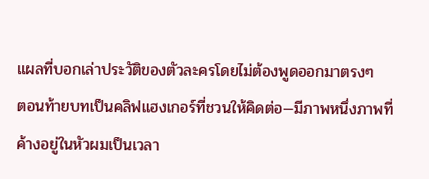แผลที่บอกเล่าประวัติของตัวละครโดยไม่ต้องพูดออกมาตรงๆ
ตอนท้ายบทเป็นคลิฟแฮงเกอร์ที่ชวนให้คิดต่อ—มีภาพหนึ่งภาพที่ค้างอยู่ในหัวผมเป็นเวลา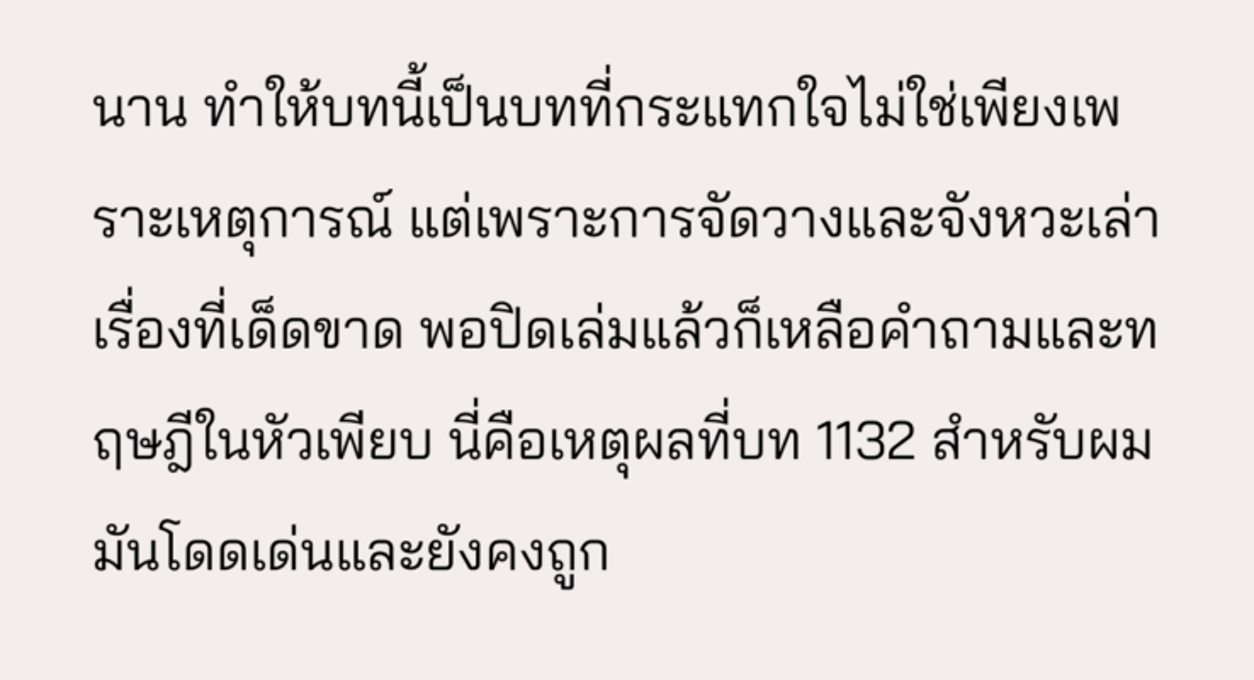นาน ทำให้บทนี้เป็นบทที่กระแทกใจไม่ใช่เพียงเพราะเหตุการณ์ แต่เพราะการจัดวางและจังหวะเล่าเรื่องที่เด็ดขาด พอปิดเล่มแล้วก็เหลือคำถามและทฤษฎีในหัวเพียบ นี่คือเหตุผลที่บท 1132 สำหรับผมมันโดดเด่นและยังคงถูก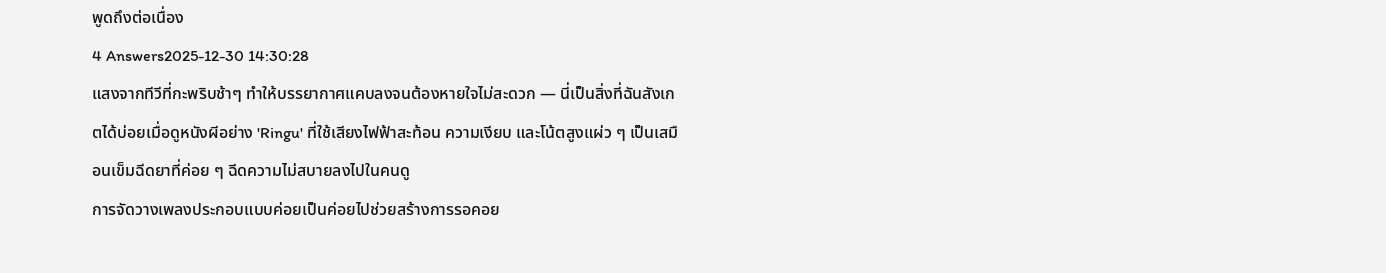พูดถึงต่อเนื่อง
4 Answers2025-12-30 14:30:28
แสงจากทีวีที่กะพริบช้าๆ ทำให้บรรยากาศแคบลงจนต้องหายใจไม่สะดวก — นี่เป็นสิ่งที่ฉันสังเกตได้บ่อยเมื่อดูหนังผีอย่าง 'Ringu' ที่ใช้เสียงไฟฟ้าสะท้อน ความเงียบ และโน้ตสูงแผ่ว ๆ เป็นเสมือนเข็มฉีดยาที่ค่อย ๆ ฉีดความไม่สบายลงไปในคนดู
การจัดวางเพลงประกอบแบบค่อยเป็นค่อยไปช่วยสร้างการรอคอย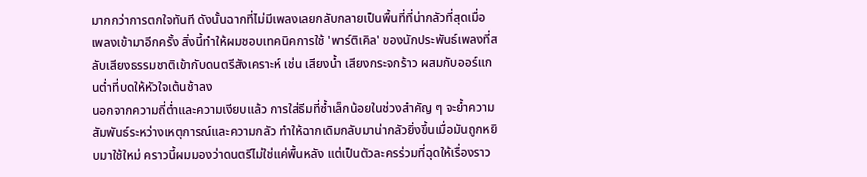มากกว่าการตกใจทันที ดังนั้นฉากที่ไม่มีเพลงเลยกลับกลายเป็นพื้นที่ที่น่ากลัวที่สุดเมื่อเพลงเข้ามาอีกครั้ง สิ่งนี้ทำให้ผมชอบเทคนิคการใช้ 'พาร์ติเคิล' ของนักประพันธ์เพลงที่สลับเสียงธรรมชาติเข้ากับดนตรีสังเคราะห์ เช่น เสียงน้ำ เสียงกระจกร้าว ผสมกับออร์แกนต่ำที่บดให้หัวใจเต้นช้าลง
นอกจากความถี่ต่ำและความเงียบแล้ว การใส่ธีมที่ซ้ำเล็กน้อยในช่วงสำคัญ ๆ จะย้ำความสัมพันธ์ระหว่างเหตุการณ์และความกลัว ทำให้ฉากเดิมกลับมาน่ากลัวยิ่งขึ้นเมื่อมันถูกหยิบมาใช้ใหม่ คราวนี้ผมมองว่าดนตรีไม่ใช่แค่พื้นหลัง แต่เป็นตัวละครร่วมที่ฉุดให้เรื่องราว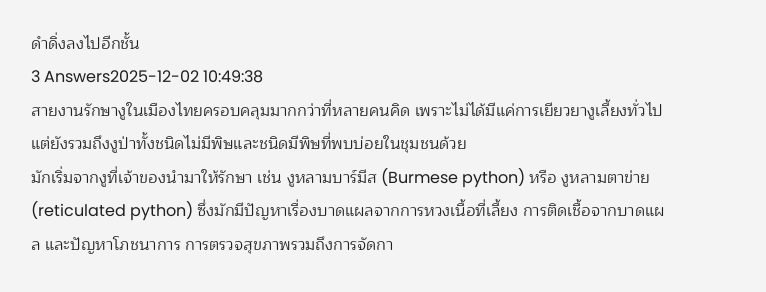ดำดิ่งลงไปอีกชั้น
3 Answers2025-12-02 10:49:38
สายงานรักษางูในเมืองไทยครอบคลุมมากกว่าที่หลายคนคิด เพราะไม่ได้มีแค่การเยียวยางูเลี้ยงทั่วไป แต่ยังรวมถึงงูป่าทั้งชนิดไม่มีพิษและชนิดมีพิษที่พบบ่อยในชุมชนด้วย
มักเริ่มจากงูที่เจ้าของนำมาให้รักษา เช่น งูหลามบาร์มีส (Burmese python) หรือ งูหลามตาข่าย (reticulated python) ซึ่งมักมีปัญหาเรื่องบาดแผลจากการหวงเนื้อที่เลี้ยง การติดเชื้อจากบาดแผล และปัญหาโภชนาการ การตรวจสุขภาพรวมถึงการจัดกา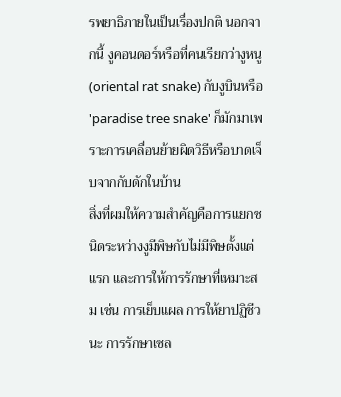รพยาธิภายในเป็นเรื่องปกติ นอกจากนี้ งูคอนดอร์หรือที่คนเรียกว่างูหนู (oriental rat snake) กับงูบินหรือ 'paradise tree snake' ก็มักมาเพราะการเคลื่อนย้ายผิดวิธีหรือบาดเจ็บจากกับดักในบ้าน
สิ่งที่ผมให้ความสำคัญคือการแยกชนิดระหว่างงูมีพิษกับไม่มีพิษตั้งแต่แรก และการให้การรักษาที่เหมาะสม เช่น การเย็บแผล การให้ยาปฏิชีวนะ การรักษาเซล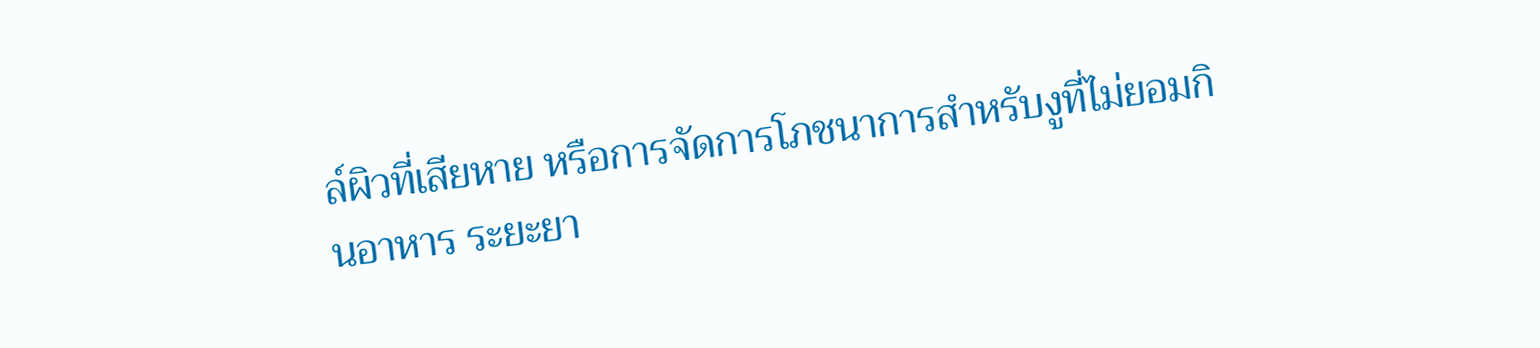ล์ผิวที่เสียหาย หรือการจัดการโภชนาการสำหรับงูที่ไม่ยอมกินอาหาร ระยะยา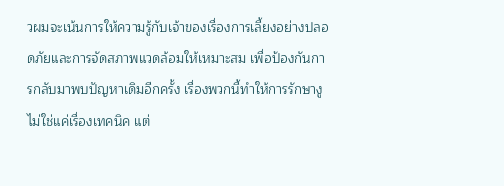วผมจะเน้นการให้ความรู้กับเจ้าของเรื่องการเลี้ยงอย่างปลอดภัยและการจัดสภาพแวดล้อมให้เหมาะสม เพื่อป้องกันการกลับมาพบปัญหาเดิมอีกครั้ง เรื่องพวกนี้ทำให้การรักษางูไม่ใช่แค่เรื่องเทคนิค แต่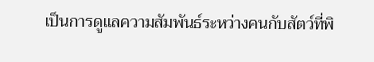เป็นการดูแลความสัมพันธ์ระหว่างคนกับสัตว์ที่พิ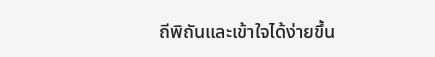ถีพิถันและเข้าใจได้ง่ายขึ้น